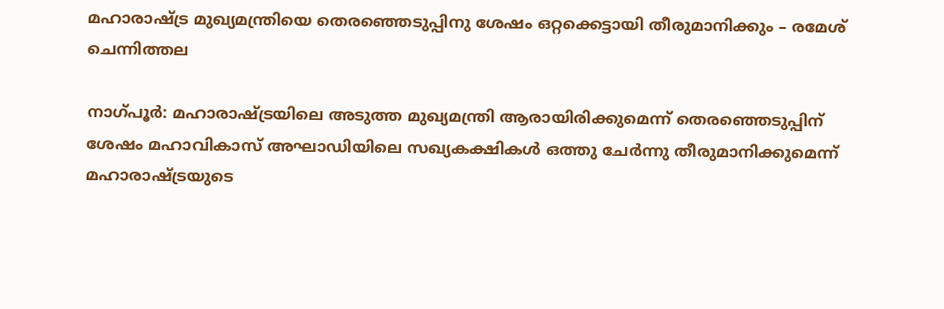മഹാരാഷ്ട്ര മുഖ്യമന്ത്രിയെ തെരഞ്ഞെടുപ്പിനു ശേഷം ഒറ്റക്കെട്ടായി തീരുമാനിക്കും – രമേശ് ചെന്നിത്തല

നാഗ്പൂര്‍: മഹാരാഷ്ട്രയിലെ അടുത്ത മുഖ്യമന്ത്രി ആരായിരിക്കുമെന്ന് തെരഞ്ഞെടുപ്പിന് ശേഷം മഹാവികാസ് അഘാഡിയിലെ സഖ്യകക്ഷികള്‍ ഒത്തു ചേര്‍ന്നു തീരുമാനിക്കുമെന്ന് മഹാരാഷ്ട്രയുടെ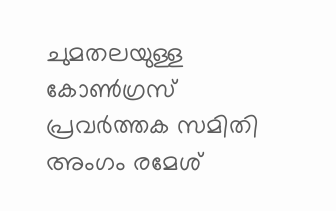ചുമതലയുള്ള കോണ്‍ഗ്രസ് പ്രവര്‍ത്തക സമിതി അംഗം രമേശ്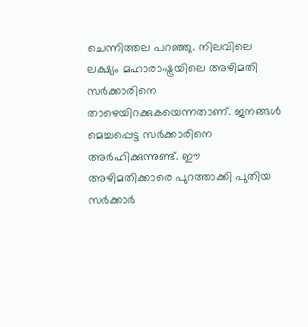ചെന്നിത്തല പറഞ്ഞു. നിലവിലെ ലക്ഷ്യം മഹാരാഷ്ട്രയിലെ അഴിമതി സര്‍ക്കാരിനെ താഴെയിറക്കുകയെന്നതാണ്. ജനങ്ങള്‍ മെച്ചപ്പെട്ട സര്‍ക്കാരിനെ അര്‍ഹിക്കുന്നുണ്ട്. ഈ അഴിമതിക്കാരെ പുറത്താക്കി പുതിയ സര്‍ക്കാര്‍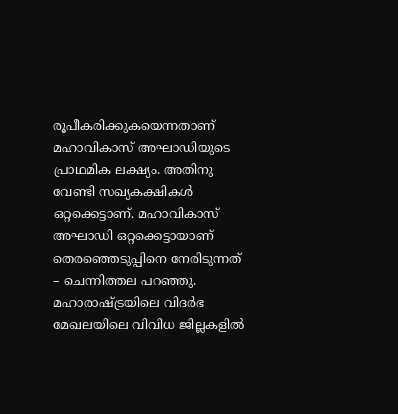രൂപീകരിക്കുകയെന്നതാണ് മഹാവികാസ് അഘാഡിയുടെ പ്രാഥമിക ലക്ഷ്യം. അതിനു വേണ്ടി സഖ്യകക്ഷികള്‍ ഒറ്റക്കെട്ടാണ്. മഹാവികാസ് അഘാഡി ഒറ്റക്കെട്ടായാണ് തെരഞ്ഞെടുപ്പിനെ നേരിടുന്നത് – ചെന്നിത്തല പറഞ്ഞു. മഹാരാഷ്ട്രയിലെ വിദര്‍ഭ മേഖലയിലെ വിവിധ ജില്ലകളില്‍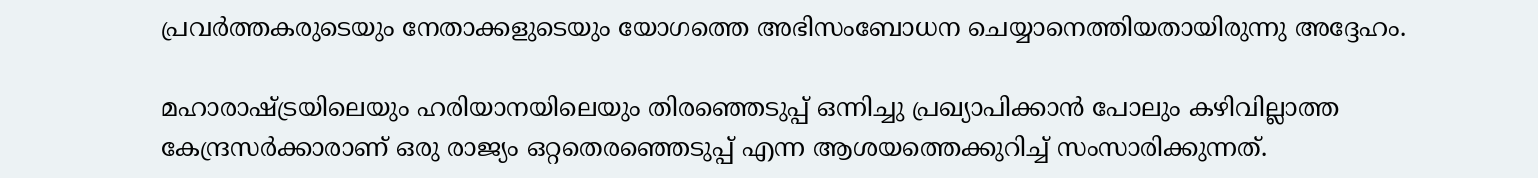പ്രവര്‍ത്തകരുടെയും നേതാക്കളുടെയും യോഗത്തെ അഭിസംബോധന ചെയ്യാനെത്തിയതായിരുന്നു അദ്ദേഹം.

മഹാരാഷ്ട്രയിലെയും ഹരിയാനയിലെയും തിരഞ്ഞെടുപ്പ് ഒന്നിച്ചു പ്രഖ്യാപിക്കാന്‍ പോലും കഴിവില്ലാത്ത കേന്ദ്രസര്‍ക്കാരാണ് ഒരു രാജ്യം ഒറ്റതെരഞ്ഞെടുപ്പ് എന്ന ആശയത്തെക്കുറിച്ച് സംസാരിക്കുന്നത്.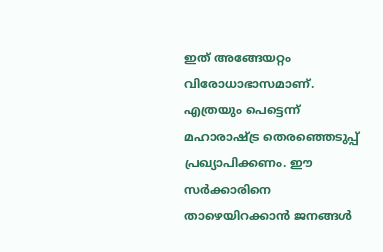ഇത് അങ്ങേയറ്റം വിരോധാഭാസമാണ്. എത്രയും പെട്ടെന്ന് മഹാരാഷ്ട്ര തെരഞ്ഞെടുപ്പ് പ്രഖ്യാപിക്കണം. ഈ സര്‍ക്കാരിനെ താഴെയിറക്കാന്‍ ജനങ്ങള്‍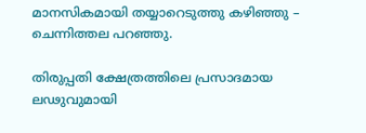മാനസികമായി തയ്യാറെടുത്തു കഴിഞ്ഞു – ചെന്നിത്തല പറഞ്ഞു.

തിരുപ്പതി ക്ഷേത്രത്തിലെ പ്രസാദമായ ലഢുവുമായി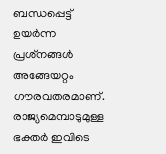ബന്ധപ്പെട്ട് ഉയര്‍ന്ന പ്രശ്‌നങ്ങള്‍ അങ്ങേയറ്റം ഗൗരവതരമാണ്. രാജ്യമെമ്പാടുമുള്ള ഭക്തര്‍ ഇവിടെ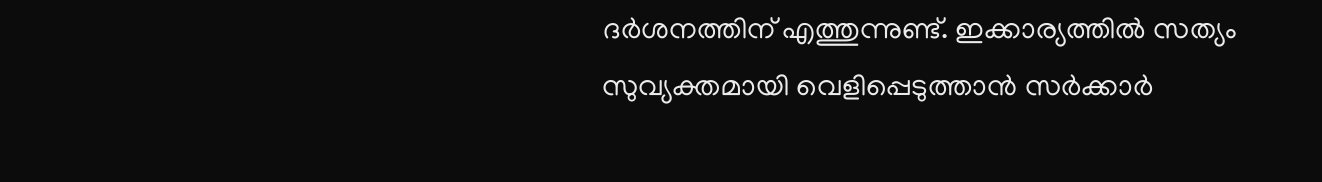ദര്‍ശനത്തിന് എത്തുന്നുണ്ട്. ഇക്കാര്യത്തില്‍ സത്യം സുവ്യക്തമായി വെളിപ്പെടുത്താന്‍ സര്‍ക്കാര്‍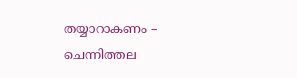തയ്യാറാകണം – ചെന്നിത്തല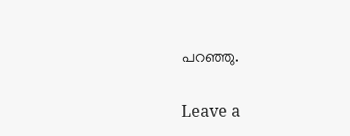പറഞ്ഞു.

Leave a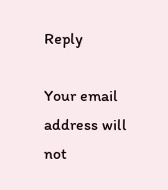Reply

Your email address will not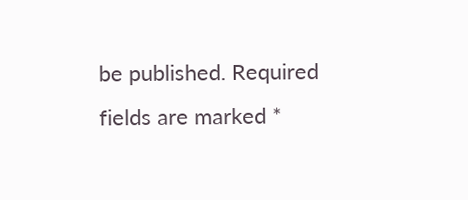be published. Required fields are marked *